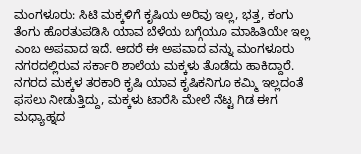ಮಂಗಳೂರು: ಸಿಟಿ ಮಕ್ಕಳಿಗೆ ಕೃಷಿಯ ಅರಿವು ಇಲ್ಲ, ಭತ್ತ, ಕಂಗು ತೆಂಗು ಹೊರತುಪಡಿಸಿ ಯಾವ ಬೆಳೆಯ ಬಗ್ಗೆಯೂ ಮಾಹಿತಿಯೇ ಇಲ್ಲ ಎಂಬ ಅಪವಾದ ಇದೆ. ಆದರೆ ಈ ಅಪವಾದ ವನ್ನು ಮಂಗಳೂರು ನಗರದಲ್ಲಿರುವ ಸರ್ಕಾರಿ ಶಾಲೆಯ ಮಕ್ಕಳು ತೊಡೆದು ಹಾಕಿದ್ದಾರೆ. ನಗರದ ಮಕ್ಕಳ ತರಕಾರಿ ಕೃಷಿ ಯಾವ ಕೃಷಿಕನಿಗೂ ಕಮ್ಮಿ ಇಲ್ಲದಂತೆ ಫಸಲು ನೀಡುತ್ತಿದ್ದು, ಮಕ್ಕಳು ಟಾರೆಸಿ ಮೇಲೆ ನೆಟ್ಟ ಗಿಡ ಈಗ ಮಧ್ಯಾಹ್ನದ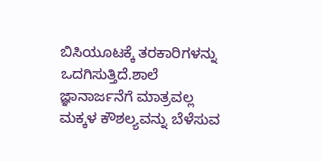ಬಿಸಿಯೂಟಕ್ಕೆ ತರಕಾರಿಗಳನ್ನು ಒದಗಿಸುತ್ತಿದೆ.ಶಾಲೆ ಜ್ಞಾನಾರ್ಜನೆಗೆ ಮಾತ್ರವಲ್ಲ ಮಕ್ಕಳ ಕೌಶಲ್ಯವನ್ನು ಬೆಳೆಸುವ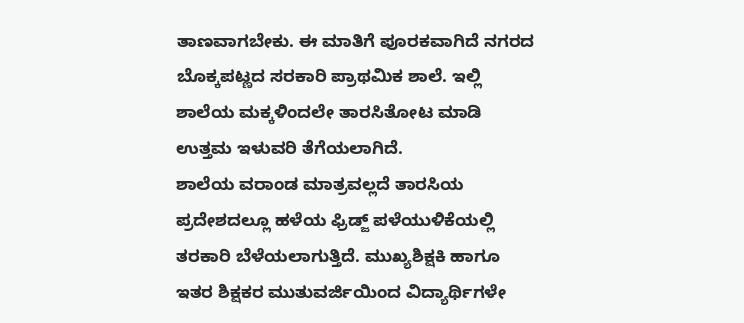ತಾಣವಾಗಬೇಕು. ಈ ಮಾತಿಗೆ ಪೂರಕವಾಗಿದೆ ನಗರದ ಬೊಕ್ಕಪಟ್ಣದ ಸರಕಾರಿ ಪ್ರಾಥಮಿಕ ಶಾಲೆ. ಇಲ್ಲಿ ಶಾಲೆಯ ಮಕ್ಕಳಿಂದಲೇ ತಾರಸಿತೋಟ ಮಾಡಿ ಉತ್ತಮ ಇಳುವರಿ ತೆಗೆಯಲಾಗಿದೆ.
ಶಾಲೆಯ ವರಾಂಡ ಮಾತ್ರವಲ್ಲದೆ ತಾರಸಿಯ ಪ್ರದೇಶದಲ್ಲೂ ಹಳೆಯ ಫ್ರಿಡ್ಜ್ ಪಳೆಯುಳಿಕೆಯಲ್ಲಿ ತರಕಾರಿ ಬೆಳೆಯಲಾಗುತ್ತಿದೆ. ಮುಖ್ಯಶಿಕ್ಷಕಿ ಹಾಗೂ ಇತರ ಶಿಕ್ಷಕರ ಮುತುವರ್ಜಿಯಿಂದ ವಿದ್ಯಾರ್ಥಿಗಳೇ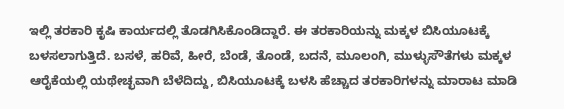ಇಲ್ಲಿ ತರಕಾರಿ ಕೃಷಿ ಕಾರ್ಯದಲ್ಲಿ ತೊಡಗಿಸಿಕೊಂಡಿದ್ದಾರೆ. ಈ ತರಕಾರಿಯನ್ನು ಮಕ್ಕಳ ಬಿಸಿಯೂಟಕ್ಕೆ ಬಳಸಲಾಗುತ್ತಿದೆ. ಬಸಳೆ, ಹರಿವೆ, ಹೀರೆ, ಬೆಂಡೆ, ತೊಂಡೆ, ಬದನೆ, ಮೂಲಂಗಿ, ಮುಳ್ಳುಸೌತೆಗಳು ಮಕ್ಕಳ ಆರೈಕೆಯಲ್ಲಿ ಯಥೇಚ್ಛವಾಗಿ ಬೆಳೆದಿದ್ದು, ಬಿಸಿಯೂಟಕ್ಕೆ ಬಳಸಿ ಹೆಚ್ಚಾದ ತರಕಾರಿಗಳನ್ನು ಮಾರಾಟ ಮಾಡಿ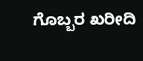ಗೊಬ್ಬರ ಖರೀದಿ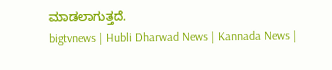ಮಾಡಲಾಗುತ್ತದೆ.
bigtvnews | Hubli Dharwad News | Kannada News |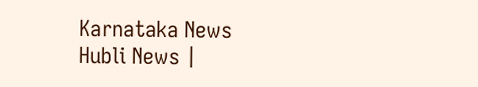Karnataka News Hubli News |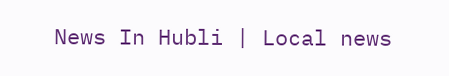News In Hubli | Local news